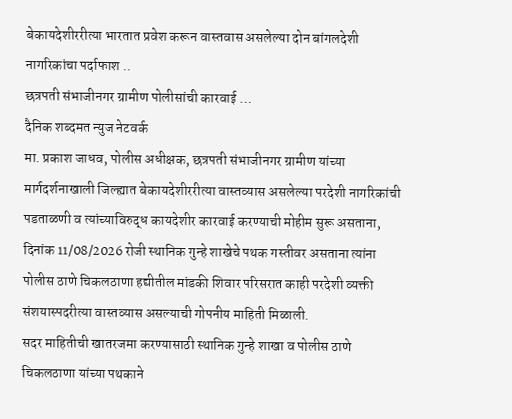बेकायदेशीररीत्या भारतात प्रवेश करून वास्तवास असलेल्या दोन बांगलदेशी नागरिकांचा पर्दाफाश ..
छत्रपती संभाजीनगर ग्रामीण पोलीसांची कारवाई …
दैनिक शब्दमत न्युज नेटवर्क
मा. प्रकाश जाधव, पोलीस अधीक्षक, छत्रपती संभाजीनगर ग्रामीण यांच्या मार्गदर्शनाखाली जिल्ह्यात बेकायदेशीररीत्या वास्तव्यास असलेल्या परदेशी नागरिकांची पडताळणी व त्यांच्याविरुद्ध कायदेशीर कारवाई करण्याची मोहीम सुरू असताना, दिनांक 11/08/2026 रोजी स्थानिक गुन्हे शाखेचे पथक गस्तीवर असताना त्यांना पोलीस ठाणे चिकलठाणा हद्यीतील मांडकी शिवार परिसरात काही परदेशी व्यक्ती संशयास्पदरीत्या वास्तव्यास असल्याची गोपनीय माहिती मिळाली.
सदर माहितीची खातरजमा करण्यासाठी स्थानिक गुन्हे शाखा व पोलीस ठाणे चिकलठाणा यांच्या पथकाने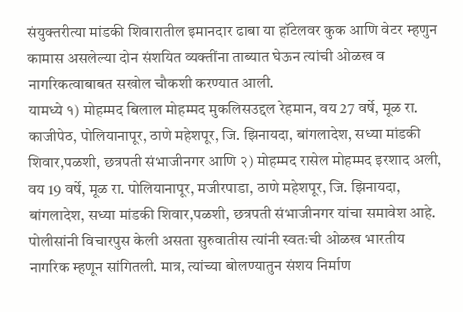संयुक्तरीत्या मांडकी शिवारातील इमानदार ढाबा या हॉटेलवर कुक आणि वेटर म्हणुन कामास असलेल्या दोन संशयित व्यक्तींना ताब्यात घेऊन त्यांची ओळख व नागरिकत्वाबाबत सखोल चौकशी करण्यात आली.
यामध्ये १) मोहम्मद बिलाल मोहम्मद मुकलिसउद्दल रेहमान, वय 27 वर्षे, मूळ रा. काजीपेठ, पोलियानापूर, ठाणे महेशपूर, जि. झिनायदा, बांगलादेश, सध्या मांडकी शिवार,पळशी, छत्रपती संभाजीनगर आणि २) मोहम्मद रासेल मोहम्मद इरशाद अली, वय 19 वर्षे, मूळ रा. पोलियानापूर, मजीरपाडा, ठाणे महेशपूर, जि. झिनायदा, बांगलादेश, सध्या मांडकी शिवार,पळशी, छत्रपती संभाजीनगर यांचा समावेश आहे.
पोलीसांनी विचारपुस केली असता सुरुवातीस त्यांनी स्वतःची ओळख भारतीय नागरिक म्हणून सांगितली. मात्र, त्यांच्या बोलण्यातुन संशय निर्माण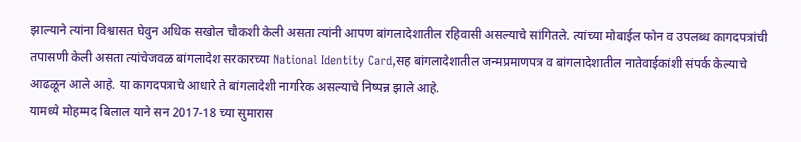झाल्याने त्यांना विश्वासत घेवुन अधिक सखोल चौकशी केली असता त्यांनी आपण बांगलादेशातील रहिवासी असल्याचे सांगितले. त्यांच्या मोबाईल फोन व उपलब्ध कागदपत्रांची तपासणी केली असता त्यांचेजवळ बांगलादेश सरकारच्या National Identity Card,सह बांगलादेशातील जन्मप्रमाणपत्र व बांगलादेशातील नातेवाईकांशी संपर्क केल्याचे आढळून आले आहे. या कागदपत्राचे आधारे ते बांगलादेशी नागरिक असल्याचे निष्पन्न झाले आहे.
यामध्ये मोहम्मद बिलाल याने सन 2017-18 च्या सुमारास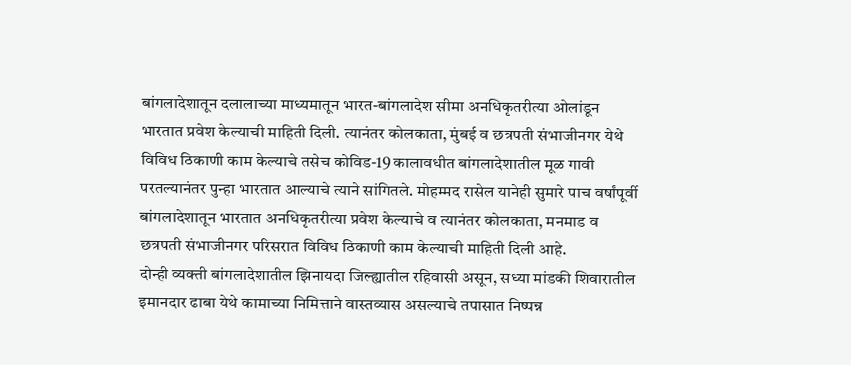बांगलादेशातून दलालाच्या माध्यमातून भारत-बांगलादेश सीमा अनधिकृतरीत्या ओलांडून भारतात प्रवेश केल्याची माहिती दिली. त्यानंतर कोलकाता, मुंबई व छत्रपती संभाजीनगर येथे विविध ठिकाणी काम केल्याचे तसेच कोविड-19 कालावधीत बांगलादेशातील मूळ गावी परतल्यानंतर पुन्हा भारतात आल्याचे त्याने सांगितले. मोहम्मद रासेल यानेही सुमारे पाच वर्षांपूर्वी बांगलादेशातून भारतात अनधिकृतरीत्या प्रवेश केल्याचे व त्यानंतर कोलकाता, मनमाड व छत्रपती संभाजीनगर परिसरात विविध ठिकाणी काम केल्याची माहिती दिली आहे.
दोन्ही व्यक्ती बांगलादेशातील झिनायदा जिल्ह्यातील रहिवासी असून, सध्या मांडकी शिवारातील इमानदार ढाबा येथे कामाच्या निमित्ताने वास्तव्यास असल्याचे तपासात निष्पन्न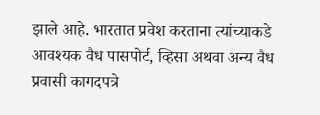झाले आहे. भारतात प्रवेश करताना त्यांच्याकडे आवश्यक वैध पासपोर्ट, व्हिसा अथवा अन्य वैध प्रवासी कागदपत्रे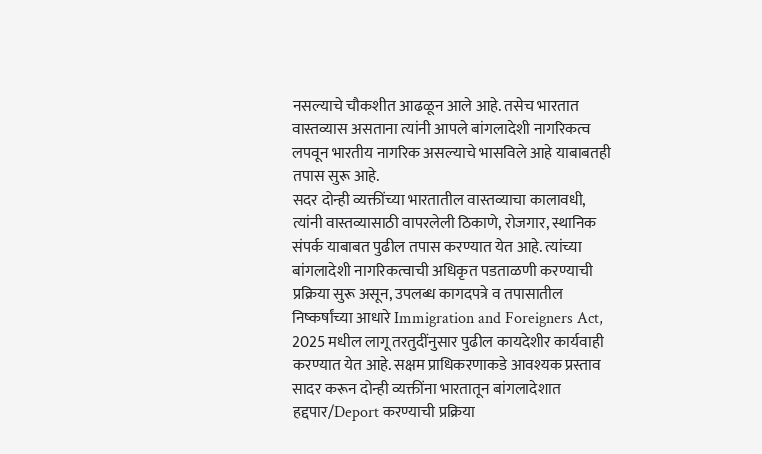नसल्याचे चौकशीत आढळून आले आहे. तसेच भारतात वास्तव्यास असताना त्यांनी आपले बांगलादेशी नागरिकत्व लपवून भारतीय नागरिक असल्याचे भासविले आहे याबाबतही तपास सुरू आहे.
सदर दोन्ही व्यक्तींच्या भारतातील वास्तव्याचा कालावधी, त्यांनी वास्तव्यासाठी वापरलेली ठिकाणे, रोजगार, स्थानिक संपर्क याबाबत पुढील तपास करण्यात येत आहे. त्यांच्या बांगलादेशी नागरिकत्वाची अधिकृत पडताळणी करण्याची प्रक्रिया सुरू असून, उपलब्ध कागदपत्रे व तपासातील निष्कर्षांच्या आधारे Immigration and Foreigners Act, 2025 मधील लागू तरतुदींनुसार पुढील कायदेशीर कार्यवाही करण्यात येत आहे. सक्षम प्राधिकरणाकडे आवश्यक प्रस्ताव सादर करून दोन्ही व्यक्तींना भारतातून बांगलादेशात हद्दपार/Deport करण्याची प्रक्रिया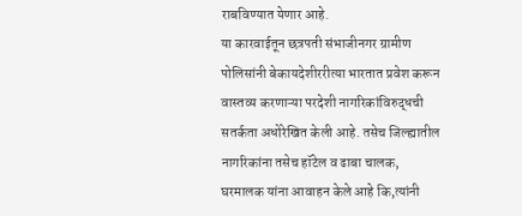राबविण्यात येणार आहे.
या कारवाईतून छत्रपती संभाजीनगर ग्रामीण पोलिसांनी बेकायदेशीररीत्या भारतात प्रवेश करून वास्तव्य करणाऱ्या परदेशी नागरिकांविरुद्धची सतर्कता अधोरेखित केली आहे. तसेच जिल्ह्यातील नागरिकांना तसेच हॉटेल व ढाबा चालक, घरमालक यांना आवाहन केले आहे कि,त्यांनी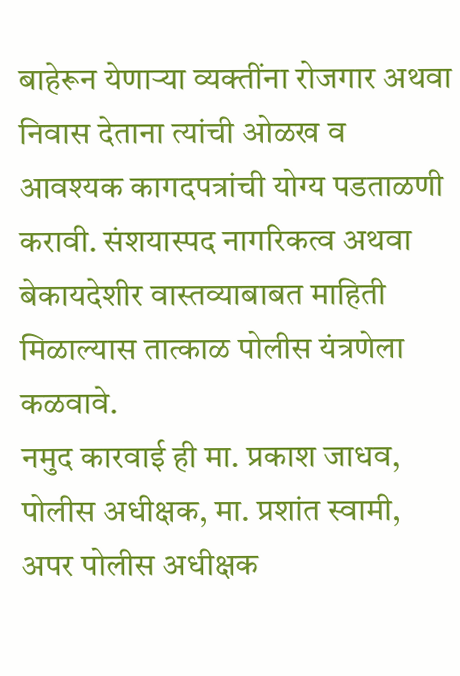बाहेरून येणाऱ्या व्यक्तींना रोजगार अथवा निवास देताना त्यांची ओळख व आवश्यक कागदपत्रांची योग्य पडताळणी करावी. संशयास्पद नागरिकत्व अथवा बेकायदेशीर वास्तव्याबाबत माहिती मिळाल्यास तात्काळ पोलीस यंत्रणेला कळवावे.
नमुद कारवाई ही मा. प्रकाश जाधव, पोलीस अधीक्षक, मा. प्रशांत स्वामी, अपर पोलीस अधीक्षक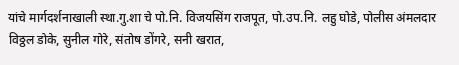यांचे मार्गदर्शनाखाली स्था.गु.शा चे पो.नि. विजयसिंग राजपूत, पो.उप.नि. लहु घोडे, पोलीस अंमलदार विठ्ठल डोके, सुनील गोरे, संतोष डोंगरे, सनी खरात,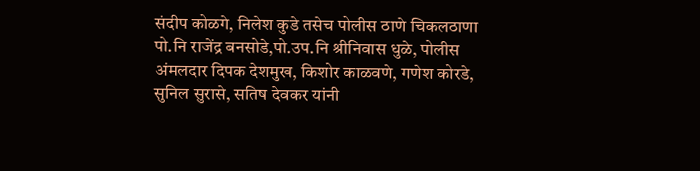संदीप कोळगे, निलेश कुडे तसेच पोलीस ठाणे चिकलठाणा पो.नि राजेंद्र बनसोडे,पो.उप.नि श्रीनिवास धुळे, पोलीस अंमलदार दिपक देशमुख, किशोर काळवणे, गणेश कोरडे, सुनिल सुरासे, सतिष देवकर यांनी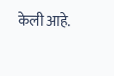केली आहे.